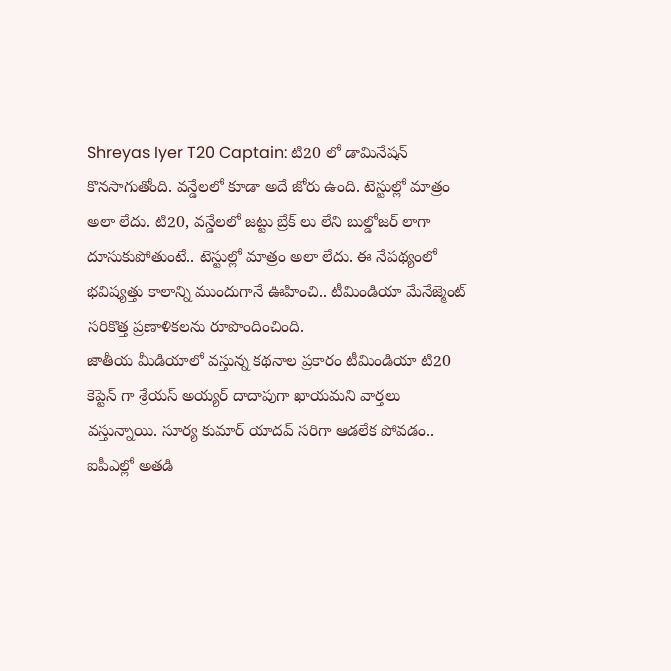Shreyas Iyer T20 Captain: టి20 లో డామినేషన్ కొనసాగుతోంది. వన్డేలలో కూడా అదే జోరు ఉంది. టెస్టుల్లో మాత్రం అలా లేదు. టి20, వన్డేలలో జట్టు బ్రేక్ లు లేని బుల్డోజర్ లాగా దూసుకుపోతుంటే.. టెస్టుల్లో మాత్రం అలా లేదు. ఈ నేపథ్యంలో భవిష్యత్తు కాలాన్ని ముందుగానే ఊహించి.. టీమిండియా మేనేజ్మెంట్ సరికొత్త ప్రణాళికలను రూపొందించింది.
జాతీయ మీడియాలో వస్తున్న కథనాల ప్రకారం టీమిండియా టి20 కెప్టెన్ గా శ్రేయస్ అయ్యర్ దాదాపుగా ఖాయమని వార్తలు వస్తున్నాయి. సూర్య కుమార్ యాదవ్ సరిగా ఆడలేక పోవడం.. ఐపీఎల్లో అతడి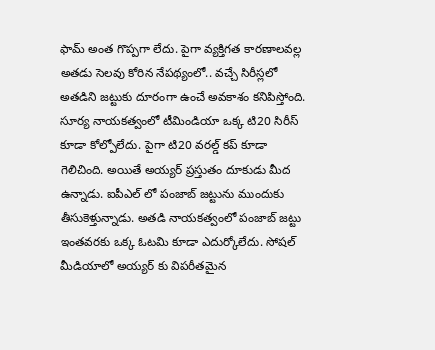ఫామ్ అంత గొప్పగా లేదు. పైగా వ్యక్తిగత కారణాలవల్ల అతడు సెలవు కోరిన నేపథ్యంలో.. వచ్చే సిరీస్లలో అతడిని జట్టుకు దూరంగా ఉంచే అవకాశం కనిపిస్తోంది. సూర్య నాయకత్వంలో టీమిండియా ఒక్క టి20 సిరీస్ కూడా కోల్పోలేదు. పైగా టి20 వరల్డ్ కప్ కూడా గెలిచింది. అయితే అయ్యర్ ప్రస్తుతం దూకుడు మీద ఉన్నాడు. ఐపీఎల్ లో పంజాబ్ జట్టును ముందుకు తీసుకెళ్తున్నాడు. అతడి నాయకత్వంలో పంజాబ్ జట్టు ఇంతవరకు ఒక్క ఓటమి కూడా ఎదుర్కోలేదు. సోషల్ మీడియాలో అయ్యర్ కు విపరీతమైన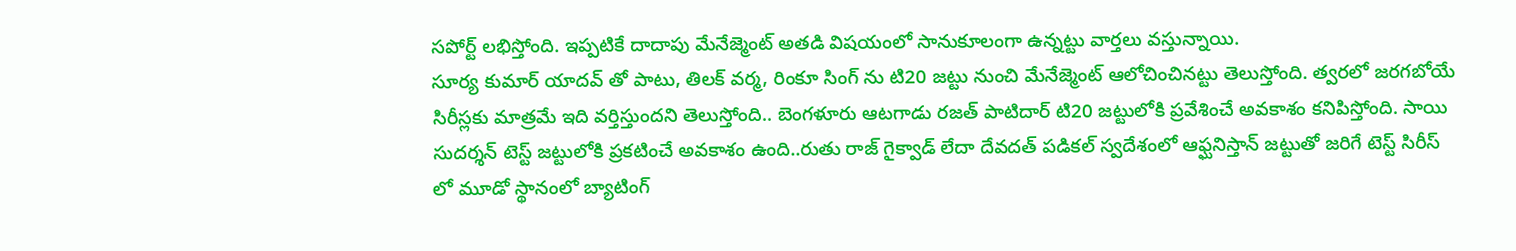సపోర్ట్ లభిస్తోంది. ఇప్పటికే దాదాపు మేనేజ్మెంట్ అతడి విషయంలో సానుకూలంగా ఉన్నట్టు వార్తలు వస్తున్నాయి.
సూర్య కుమార్ యాదవ్ తో పాటు, తిలక్ వర్మ, రింకూ సింగ్ ను టి20 జట్టు నుంచి మేనేజ్మెంట్ ఆలోచించినట్టు తెలుస్తోంది. త్వరలో జరగబోయే సిరీస్లకు మాత్రమే ఇది వర్తిస్తుందని తెలుస్తోంది.. బెంగళూరు ఆటగాడు రజత్ పాటిదార్ టి20 జట్టులోకి ప్రవేశించే అవకాశం కనిపిస్తోంది. సాయి సుదర్శన్ టెస్ట్ జట్టులోకి ప్రకటించే అవకాశం ఉంది..రుతు రాజ్ గైక్వాడ్ లేదా దేవదత్ పడికల్ స్వదేశంలో ఆఫ్ఘనిస్తాన్ జట్టుతో జరిగే టెస్ట్ సిరీస్ లో మూడో స్థానంలో బ్యాటింగ్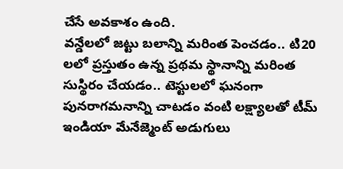చేసే అవకాశం ఉంది.
వన్డేలలో జట్టు బలాన్ని మరింత పెంచడం.. టి20 లలో ప్రస్తుతం ఉన్న ప్రథమ స్థానాన్ని మరింత సుస్థిరం చేయడం.. టెస్టులలో ఘనంగా పునరాగమనాన్ని చాటడం వంటి లక్ష్యాలతో టీమ్ ఇండియా మేనేజ్మెంట్ అడుగులు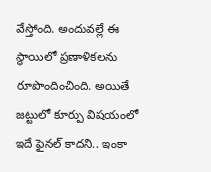వేస్తోంది. అందువల్లే ఈ స్థాయిలో ప్రణాళికలను రూపొందించింది. అయితే జట్టులో కూర్పు విషయంలో ఇదే ఫైనల్ కాదని.. ఇంకా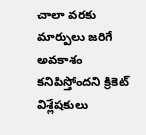చాలా వరకు మార్పులు జరిగే అవకాశం కనిపిస్తోందని క్రికెట్ విశ్లేషకులు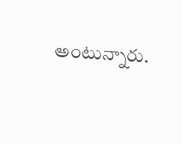అంటున్నారు.